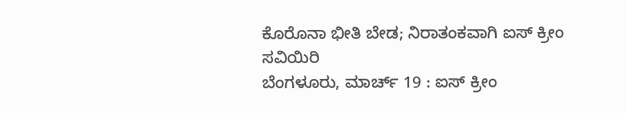ಕೊರೊನಾ ಭೀತಿ ಬೇಡ; ನಿರಾತಂಕವಾಗಿ ಐಸ್ ಕ್ರೀಂ ಸವಿಯಿರಿ
ಬೆಂಗಳೂರು, ಮಾರ್ಚ್ 19 : ಐಸ್ ಕ್ರೀಂ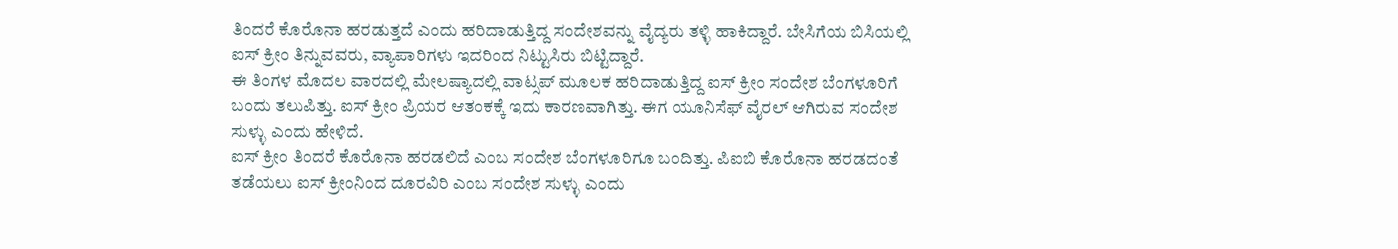ತಿಂದರೆ ಕೊರೊನಾ ಹರಡುತ್ತದೆ ಎಂದು ಹರಿದಾಡುತ್ತಿದ್ದ ಸಂದೇಶವನ್ನು ವೈದ್ಯರು ತಳ್ಳಿ ಹಾಕಿದ್ದಾರೆ. ಬೇಸಿಗೆಯ ಬಿಸಿಯಲ್ಲಿ ಐಸ್ ಕ್ರೀಂ ತಿನ್ನುವವರು, ವ್ಯಾಪಾರಿಗಳು ಇದರಿಂದ ನಿಟ್ಟುಸಿರು ಬಿಟ್ಟಿದ್ದಾರೆ.
ಈ ತಿಂಗಳ ಮೊದಲ ವಾರದಲ್ಲಿ ಮೇಲಷ್ಯಾದಲ್ಲಿ ವಾಟ್ಸಪ್ ಮೂಲಕ ಹರಿದಾಡುತ್ತಿದ್ದ ಐಸ್ ಕ್ರೀಂ ಸಂದೇಶ ಬೆಂಗಳೂರಿಗೆ ಬಂದು ತಲುಪಿತ್ತು. ಐಸ್ ಕ್ರೀಂ ಪ್ರಿಯರ ಆತಂಕಕ್ಕೆ ಇದು ಕಾರಣವಾಗಿತ್ತು. ಈಗ ಯೂನಿಸೆಫ್ ವೈರಲ್ ಆಗಿರುವ ಸಂದೇಶ ಸುಳ್ಳು ಎಂದು ಹೇಳಿದೆ.
ಐಸ್ ಕ್ರೀಂ ತಿಂದರೆ ಕೊರೊನಾ ಹರಡಲಿದೆ ಎಂಬ ಸಂದೇಶ ಬೆಂಗಳೂರಿಗೂ ಬಂದಿತ್ತು. ಪಿಐಬಿ ಕೊರೊನಾ ಹರಡದಂತೆ ತಡೆಯಲು ಐಸ್ ಕ್ರೀಂನಿಂದ ದೂರವಿರಿ ಎಂಬ ಸಂದೇಶ ಸುಳ್ಳು ಎಂದು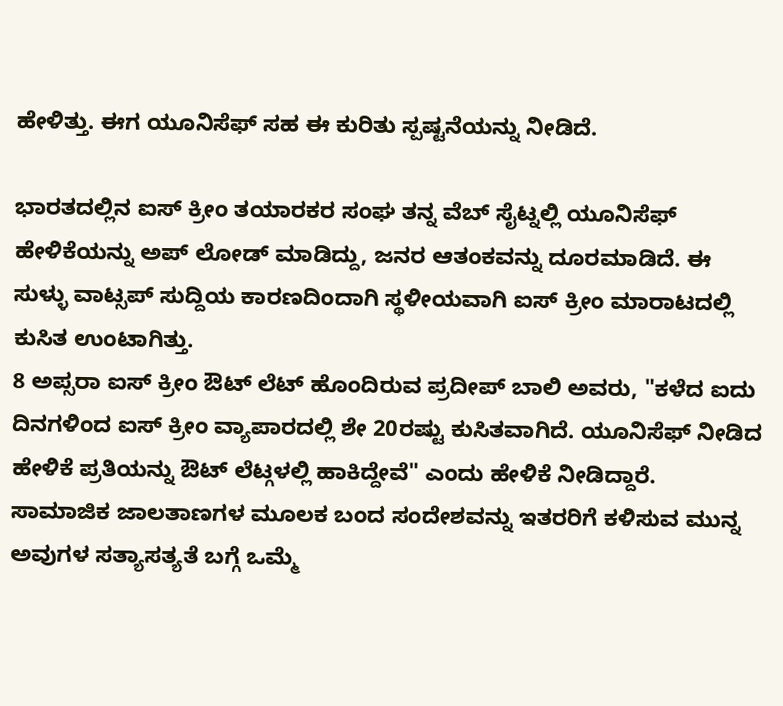ಹೇಳಿತ್ತು. ಈಗ ಯೂನಿಸೆಫ್ ಸಹ ಈ ಕುರಿತು ಸ್ಪಷ್ಟನೆಯನ್ನು ನೀಡಿದೆ.

ಭಾರತದಲ್ಲಿನ ಐಸ್ ಕ್ರೀಂ ತಯಾರಕರ ಸಂಘ ತನ್ನ ವೆಬ್ ಸೈಟ್ನಲ್ಲಿ ಯೂನಿಸೆಫ್ ಹೇಳಿಕೆಯನ್ನು ಅಪ್ ಲೋಡ್ ಮಾಡಿದ್ದು, ಜನರ ಆತಂಕವನ್ನು ದೂರಮಾಡಿದೆ. ಈ ಸುಳ್ಳು ವಾಟ್ಸಪ್ ಸುದ್ದಿಯ ಕಾರಣದಿಂದಾಗಿ ಸ್ಥಳೀಯವಾಗಿ ಐಸ್ ಕ್ರೀಂ ಮಾರಾಟದಲ್ಲಿ ಕುಸಿತ ಉಂಟಾಗಿತ್ತು.
8 ಅಪ್ಸರಾ ಐಸ್ ಕ್ರೀಂ ಔಟ್ ಲೆಟ್ ಹೊಂದಿರುವ ಪ್ರದೀಪ್ ಬಾಲಿ ಅವರು, "ಕಳೆದ ಐದು ದಿನಗಳಿಂದ ಐಸ್ ಕ್ರೀಂ ವ್ಯಾಪಾರದಲ್ಲಿ ಶೇ 20ರಷ್ಟು ಕುಸಿತವಾಗಿದೆ. ಯೂನಿಸೆಫ್ ನೀಡಿದ ಹೇಳಿಕೆ ಪ್ರತಿಯನ್ನು ಔಟ್ ಲೆಟ್ಗಳಲ್ಲಿ ಹಾಕಿದ್ದೇವೆ" ಎಂದು ಹೇಳಿಕೆ ನೀಡಿದ್ದಾರೆ.
ಸಾಮಾಜಿಕ ಜಾಲತಾಣಗಳ ಮೂಲಕ ಬಂದ ಸಂದೇಶವನ್ನು ಇತರರಿಗೆ ಕಳಿಸುವ ಮುನ್ನ ಅವುಗಳ ಸತ್ಯಾಸತ್ಯತೆ ಬಗ್ಗೆ ಒಮ್ಮೆ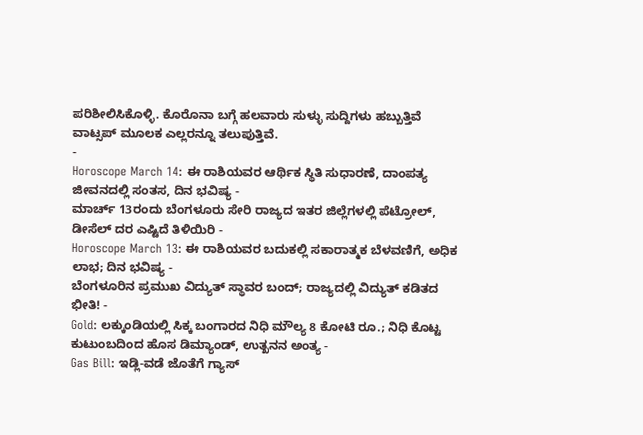ಪರಿಶೀಲಿಸಿಕೊಳ್ಳಿ. ಕೊರೊನಾ ಬಗ್ಗೆ ಹಲವಾರು ಸುಳ್ಳು ಸುದ್ದಿಗಳು ಹಬ್ಬುತ್ತಿವೆ ವಾಟ್ಸಪ್ ಮೂಲಕ ಎಲ್ಲರನ್ನೂ ತಲುಪುತ್ತಿವೆ.
-
Horoscope March 14: ಈ ರಾಶಿಯವರ ಆರ್ಥಿಕ ಸ್ಥಿತಿ ಸುಧಾರಣೆ, ದಾಂಪತ್ಯ ಜೀವನದಲ್ಲಿ ಸಂತಸ, ದಿನ ಭವಿಷ್ಯ -
ಮಾರ್ಚ್ 13ರಂದು ಬೆಂಗಳೂರು ಸೇರಿ ರಾಜ್ಯದ ಇತರ ಜಿಲ್ಲೆಗಳಲ್ಲಿ ಪೆಟ್ರೋಲ್, ಡೀಸೆಲ್ ದರ ಎಷ್ಟಿದೆ ತಿಳಿಯಿರಿ -
Horoscope March 13: ಈ ರಾಶಿಯವರ ಬದುಕಲ್ಲಿ ಸಕಾರಾತ್ಮಕ ಬೆಳವಣಿಗೆ, ಅಧಿಕ ಲಾಭ; ದಿನ ಭವಿಷ್ಯ -
ಬೆಂಗಳೂರಿನ ಪ್ರಮುಖ ವಿದ್ಯುತ್ ಸ್ಥಾವರ ಬಂದ್; ರಾಜ್ಯದಲ್ಲಿ ವಿದ್ಯುತ್ ಕಡಿತದ ಭೀತಿ! -
Gold: ಲಕ್ಕುಂಡಿಯಲ್ಲಿ ಸಿಕ್ಕ ಬಂಗಾರದ ನಿಧಿ ಮೌಲ್ಯ 8 ಕೋಟಿ ರೂ.; ನಿಧಿ ಕೊಟ್ಟ ಕುಟುಂಬದಿಂದ ಹೊಸ ಡಿಮ್ಯಾಂಡ್, ಉತ್ಖನನ ಅಂತ್ಯ -
Gas Bill: ಇಡ್ಲಿ-ವಡೆ ಜೊತೆಗೆ ಗ್ಯಾಸ್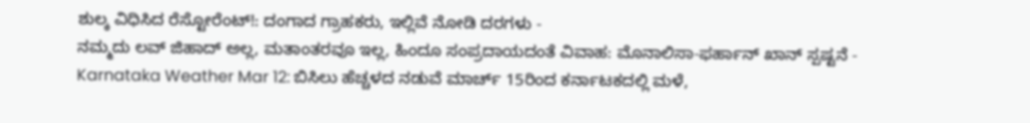ಶುಲ್ಕ ವಿಧಿಸಿದ ರೆಸ್ಟೋರೆಂಟ್!: ದಂಗಾದ ಗ್ರಾಹಕರು, ಇಲ್ಲಿವೆ ನೋಡಿ ದರಗಳು -
ನಮ್ಮದು ಲವ್ ಜಿಹಾದ್ ಅಲ್ಲ, ಮತಾಂತರವೂ ಇಲ್ಲ, ಹಿಂದೂ ಸಂಪ್ರದಾಯದಂತೆ ವಿವಾಹ: ಮೊನಾಲಿಸಾ-ಫರ್ಹಾನ್ ಖಾನ್ ಸ್ಪಷ್ಟನೆ -
Karnataka Weather Mar 12: ಬಿಸಿಲು ಹೆಚ್ಚಳದ ನಡುವೆ ಮಾರ್ಚ್ 15ರಿಂದ ಕರ್ನಾಟಕದಲ್ಲಿ ಮಳೆ,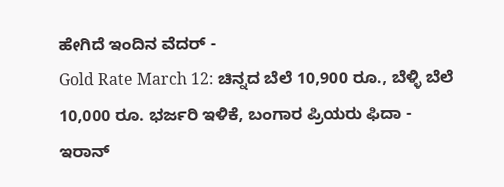ಹೇಗಿದೆ ಇಂದಿನ ವೆದರ್ -
Gold Rate March 12: ಚಿನ್ನದ ಬೆಲೆ 10,900 ರೂ., ಬೆಳ್ಳಿ ಬೆಲೆ 10,000 ರೂ. ಭರ್ಜರಿ ಇಳಿಕೆ, ಬಂಗಾರ ಪ್ರಿಯರು ಫಿದಾ -
ಇರಾನ್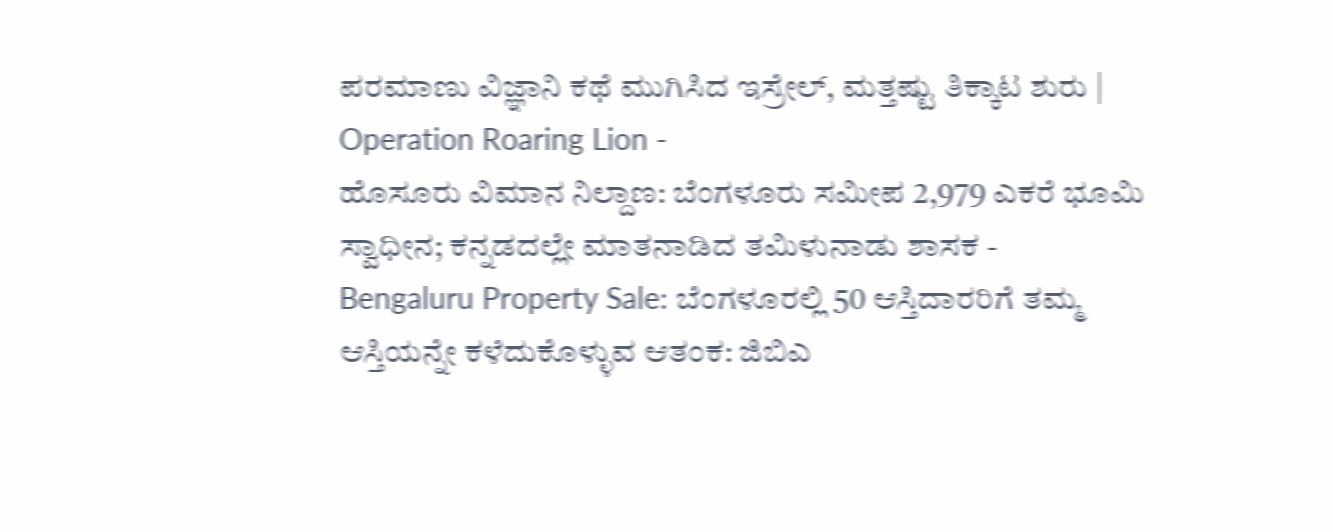ಪರಮಾಣು ವಿಜ್ಞಾನಿ ಕಥೆ ಮುಗಿಸಿದ ಇಸ್ರೇಲ್, ಮತ್ತಷ್ಟು ತಿಕ್ಕಾಟ ಶುರು | Operation Roaring Lion -
ಹೊಸೂರು ವಿಮಾನ ನಿಲ್ದಾಣ: ಬೆಂಗಳೂರು ಸಮೀಪ 2,979 ಎಕರೆ ಭೂಮಿ ಸ್ವಾಧೀನ; ಕನ್ನಡದಲ್ಲೇ ಮಾತನಾಡಿದ ತಮಿಳುನಾಡು ಶಾಸಕ -
Bengaluru Property Sale: ಬೆಂಗಳೂರಲ್ಲಿ 50 ಆಸ್ತಿದಾರರಿಗೆ ತಮ್ಮ ಆಸ್ತಿಯನ್ನೇ ಕಳೆದುಕೊಳ್ಳುವ ಆತಂಕ: ಜಿಬಿಎ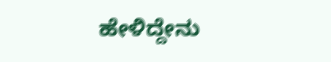ಹೇಳಿದ್ದೇನು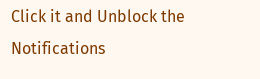Click it and Unblock the Notifications